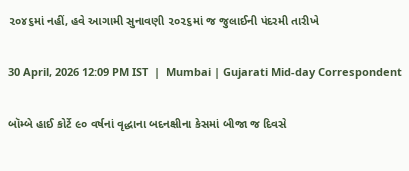૨૦૪૬માં નહીં, હવે આગામી સુનાવણી ૨૦૨૬માં જ જુલાઈની પંદરમી તારીખે

30 April, 2026 12:09 PM IST  |  Mumbai | Gujarati Mid-day Correspondent

બૉમ્બે હાઈ કોર્ટે ૯૦ વર્ષનાં વૃદ્ધાના બદનક્ષીના કેસમાં બીજા જ દિવસે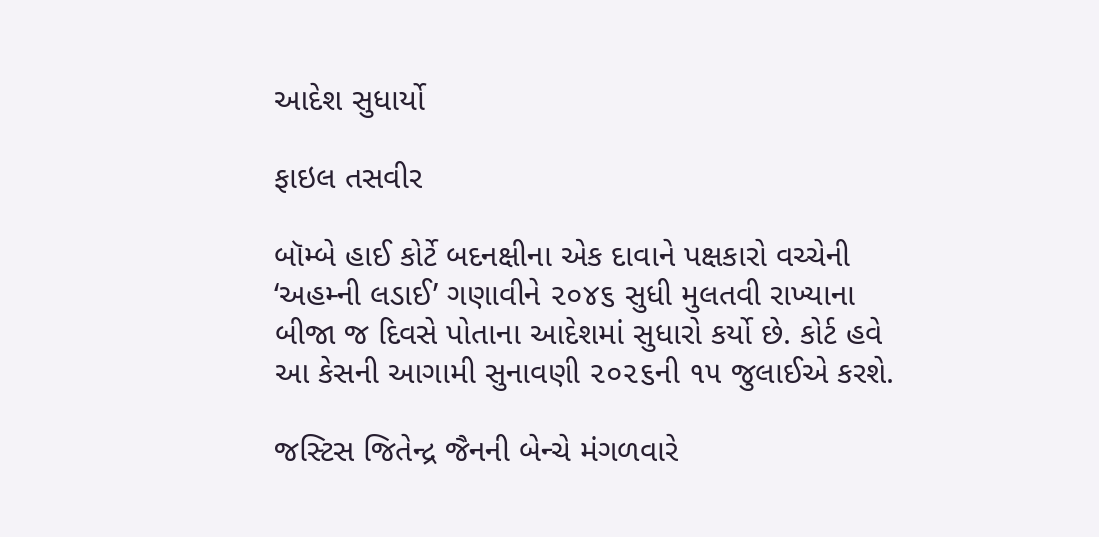આદેશ સુધાર્યો

ફાઇલ તસવીર

બૉમ્બે હાઈ કોર્ટે બદનક્ષીના એક દાવાને પક્ષકારો વચ્ચેની ‘અહમ્‍ની લડાઈ’ ગણાવીને ૨૦૪૬ સુધી મુલતવી રાખ્યાના બીજા જ દિવસે પોતાના આદેશમાં સુધારો કર્યો છે. કોર્ટ હવે આ કેસની આગામી સુનાવણી ૨૦૨૬ની ૧૫ જુલાઈએ કરશે.

જસ્ટિસ જિતેન્દ્ર જૈનની બેન્ચે મંગળવારે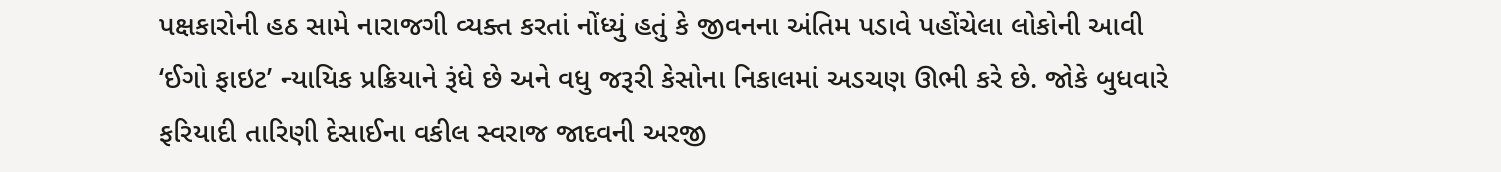પક્ષકારોની હઠ સામે નારાજગી વ્યક્ત કરતાં નોંધ્યું હતું કે જીવનના અંતિમ પડાવે પહોંચેલા લોકોની આવી ‘ઈગો ફાઇટ’ ન્યાયિક પ્રક્રિયાને રૂંધે છે અને વધુ જરૂરી કેસોના નિકાલમાં અડચણ ઊભી કરે છે. જોકે બુધવારે ફરિયાદી તારિણી દેસાઈના વકીલ સ્વરાજ જાદવની અરજી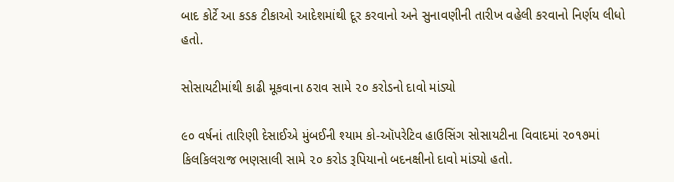બાદ કોર્ટે આ કડક ટીકાઓ આદેશમાંથી દૂર કરવાનો અને સુનાવણીની તારીખ વહેલી કરવાનો નિર્ણય લીધો હતો.

સોસાયટીમાંથી કાઢી મૂકવાના ઠરાવ સામે ૨૦ કરોડનો દાવો માંડ્યો

૯૦ વર્ષનાં તારિણી દેસાઈએ મુંબઈની શ્યામ કો-ઑપરેટિવ હાઉસિંગ સોસાયટીના વિવાદમાં ૨૦૧૭માં કિલકિલરાજ ભણસાલી સામે ૨૦ કરોડ રૂપિયાનો બદનક્ષીનો દાવો માંડ્યો હતો.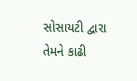સોસાયટી દ્વારા તેમને કાઢી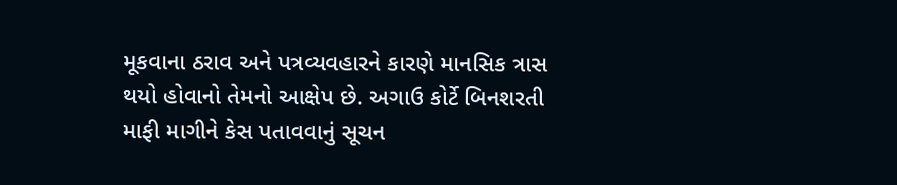મૂકવાના ઠરાવ અને પત્રવ્યવહારને કારણે માનસિક ત્રાસ થયો હોવાનો તેમનો આક્ષેપ છે. અગાઉ કોર્ટે બિનશરતી માફી માગીને કેસ પતાવવાનું સૂચન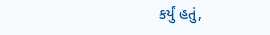કર્યું હતું,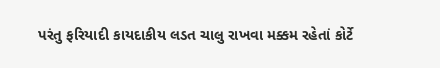પરંતુ ફરિયાદી કાયદાકીય લડત ચાલુ રાખવા મક્કમ રહેતાં કોર્ટે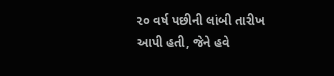૨૦ વર્ષ પછીની લાંબી તારીખ આપી હતી, જેને હવે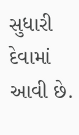સુધારી દેવામાં આવી છે.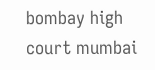bombay high court mumbai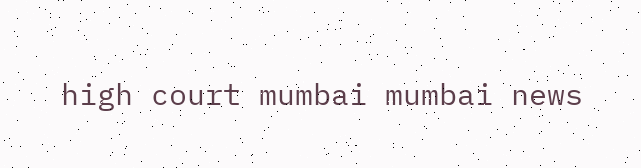high court mumbai mumbai news